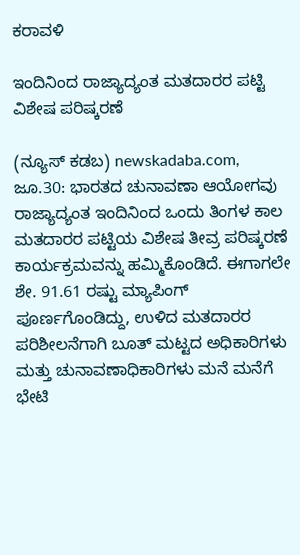ಕರಾವಳಿ

ಇಂದಿನಿಂದ ರಾಜ್ಯಾದ್ಯಂತ ಮತದಾರರ ಪಟ್ಟಿ ವಿಶೇಷ ಪರಿಷ್ಕರಣೆ

(ನ್ಯೂಸ್‌ ಕಡಬ) newskadaba.com, ಜೂ.30: ಭಾರತದ ಚುನಾವಣಾ ಆಯೋಗವು ರಾಜ್ಯಾದ್ಯಂತ ಇಂದಿನಿಂದ ಒಂದು ತಿಂಗಳ ಕಾಲ ಮತದಾರರ ಪಟ್ಟಿಯ ವಿಶೇಷ ತೀವ್ರ ಪರಿಷ್ಕರಣೆ ಕಾರ್ಯಕ್ರಮವನ್ನು ಹಮ್ಮಿಕೊಂಡಿದೆ. ಈಗಾಗಲೇ ಶೇ. 91.61 ರಷ್ಟು ಮ್ಯಾಪಿಂಗ್ ಪೂರ್ಣಗೊಂಡಿದ್ದು, ಉಳಿದ ಮತದಾರರ ಪರಿಶೀಲನೆಗಾಗಿ ಬೂತ್ ಮಟ್ಟದ ಅಧಿಕಾರಿಗಳು ಮತ್ತು ಚುನಾವಣಾಧಿಕಾರಿಗಳು ಮನೆ ಮನೆಗೆ ಭೇಟಿ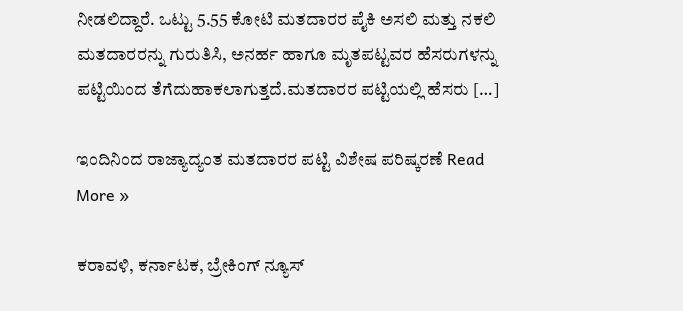ನೀಡಲಿದ್ದಾರೆ. ಒಟ್ಟು 5.55 ಕೋಟಿ ಮತದಾರರ ಪೈಕಿ ಅಸಲಿ ಮತ್ತು ನಕಲಿ ಮತದಾರರನ್ನು ಗುರುತಿಸಿ, ಅನರ್ಹ ಹಾಗೂ ಮೃತಪಟ್ಟವರ ಹೆಸರುಗಳನ್ನು ಪಟ್ಟಿಯಿಂದ ತೆಗೆದುಹಾಕಲಾಗುತ್ತದೆ.ಮತದಾರರ ಪಟ್ಟಿಯಲ್ಲಿ ಹೆಸರು […]

ಇಂದಿನಿಂದ ರಾಜ್ಯಾದ್ಯಂತ ಮತದಾರರ ಪಟ್ಟಿ ವಿಶೇಷ ಪರಿಷ್ಕರಣೆ Read More »

ಕರಾವಳಿ, ಕರ್ನಾಟಕ, ಬ್ರೇಕಿಂಗ್ ನ್ಯೂಸ್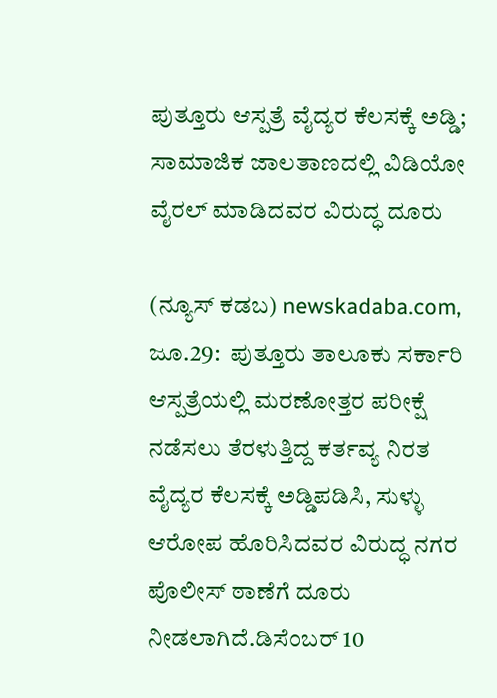ಪುತ್ತೂರು ಆಸ್ಪತ್ರೆ ವೈದ್ಯರ ಕೆಲಸಕ್ಕೆ ಅಡ್ಡಿ; ಸಾಮಾಜಿಕ ಜಾಲತಾಣದಲ್ಲಿ ವಿಡಿಯೋ ವೈರಲ್ ಮಾಡಿದವರ ವಿರುದ್ಧ ದೂರು

(ನ್ಯೂಸ್‌ ಕಡಬ) newskadaba.com, ಜೂ.29:  ಪುತ್ತೂರು ತಾಲೂಕು ಸರ್ಕಾರಿ ಆಸ್ಪತ್ರೆಯಲ್ಲಿ ಮರಣೋತ್ತರ ಪರೀಕ್ಷೆ ನಡೆಸಲು ತೆರಳುತ್ತಿದ್ದ ಕರ್ತವ್ಯ ನಿರತ ವೈದ್ಯರ ಕೆಲಸಕ್ಕೆ ಅಡ್ಡಿಪಡಿಸಿ, ಸುಳ್ಳು ಆರೋಪ ಹೊರಿಸಿದವರ ವಿರುದ್ಧ ನಗರ ಪೊಲೀಸ್ ಠಾಣೆಗೆ ದೂರು ನೀಡಲಾಗಿದೆ.ಡಿಸೆಂಬರ್ 10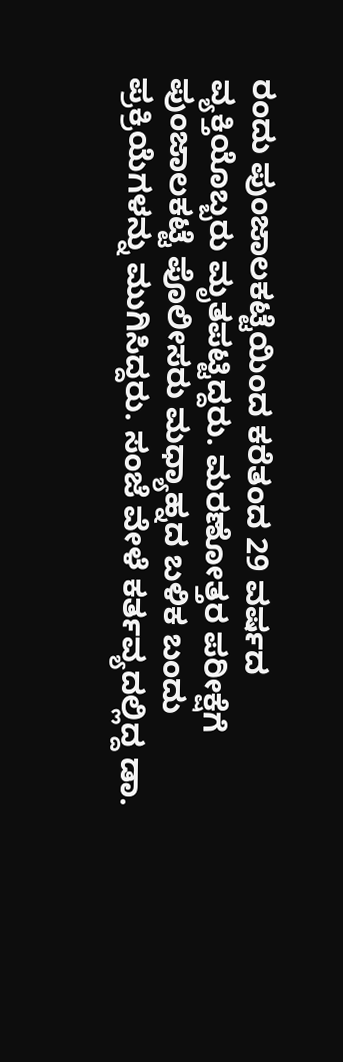ರಂದು ಪುಂಜಾಲಕಟ್ಟೆಯಿಂದ ಕರೆತಂದ 29 ವರ್ಷದ ವ್ಯಕ್ತಿಯೊಬ್ಬರು ಮೃತಪಟ್ಟಿದ್ದರು. ಮರಣೋತ್ತರ ಪರೀಕ್ಷೆಗೆ ಪುಂಜಾಲಕಟ್ಟೆ ಪೊಲೀಸರು ಮಧ್ಯಾಹ್ನದ ಬಳಿಕ ಬಂದು ಪ್ರಕ್ರಿಯೆಗಳನ್ನು ಮುಗಿಸಿದ್ದರು. ಸಂಜೆ ವೇಳೆ ಕರ್ತವ್ಯದಲ್ಲಿದ್ದ ಡಾ.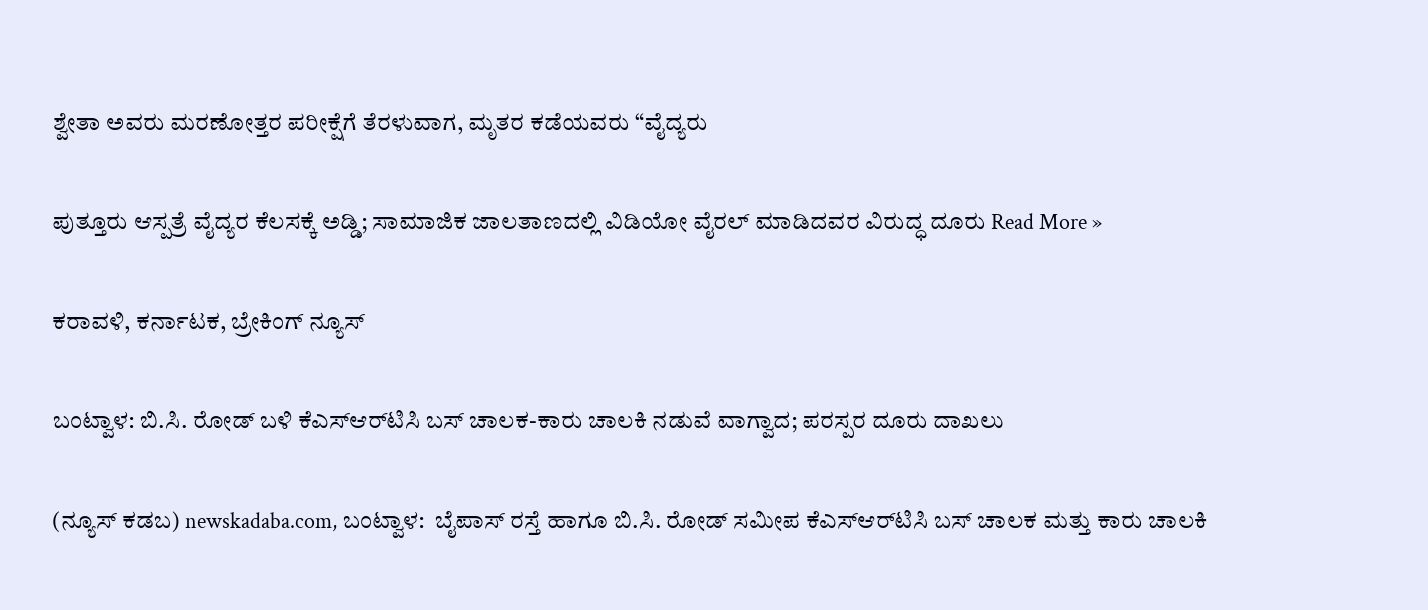ಶ್ವೇತಾ ಅವರು ಮರಣೋತ್ತರ ಪರೀಕ್ಷೆಗೆ ತೆರಳುವಾಗ, ಮೃತರ ಕಡೆಯವರು “ವೈದ್ಯರು

ಪುತ್ತೂರು ಆಸ್ಪತ್ರೆ ವೈದ್ಯರ ಕೆಲಸಕ್ಕೆ ಅಡ್ಡಿ; ಸಾಮಾಜಿಕ ಜಾಲತಾಣದಲ್ಲಿ ವಿಡಿಯೋ ವೈರಲ್ ಮಾಡಿದವರ ವಿರುದ್ಧ ದೂರು Read More »

ಕರಾವಳಿ, ಕರ್ನಾಟಕ, ಬ್ರೇಕಿಂಗ್ ನ್ಯೂಸ್

ಬಂಟ್ವಾಳ: ಬಿ.ಸಿ. ರೋಡ್ ಬಳಿ ಕೆಎಸ್‌ಆರ್‌ಟಿಸಿ ಬಸ್ ಚಾಲಕ-ಕಾರು ಚಾಲಕಿ ನಡುವೆ ವಾಗ್ವಾದ; ಪರಸ್ಪರ ದೂರು ದಾಖಲು

(ನ್ಯೂಸ್‌ ಕಡಬ) newskadaba.com, ಬಂಟ್ವಾಳ:  ಬೈಪಾಸ್ ರಸ್ತೆ ಹಾಗೂ ಬಿ.ಸಿ. ರೋಡ್ ಸಮೀಪ ಕೆಎಸ್‌ಆರ್‌ಟಿಸಿ ಬಸ್ ಚಾಲಕ ಮತ್ತು ಕಾರು ಚಾಲಕಿ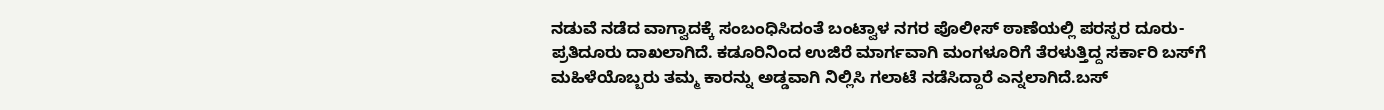ನಡುವೆ ನಡೆದ ವಾಗ್ವಾದಕ್ಕೆ ಸಂಬಂಧಿಸಿದಂತೆ ಬಂಟ್ವಾಳ ನಗರ ಪೊಲೀಸ್ ಠಾಣೆಯಲ್ಲಿ ಪರಸ್ಪರ ದೂರು-ಪ್ರತಿದೂರು ದಾಖಲಾಗಿದೆ. ಕಡೂರಿನಿಂದ ಉಜಿರೆ ಮಾರ್ಗವಾಗಿ ಮಂಗಳೂರಿಗೆ ತೆರಳುತ್ತಿದ್ದ ಸರ್ಕಾರಿ ಬಸ್‌ಗೆ ಮಹಿಳೆಯೊಬ್ಬರು ತಮ್ಮ ಕಾರನ್ನು ಅಡ್ಡವಾಗಿ ನಿಲ್ಲಿಸಿ ಗಲಾಟೆ ನಡೆಸಿದ್ದಾರೆ ಎನ್ನಲಾಗಿದೆ.ಬಸ್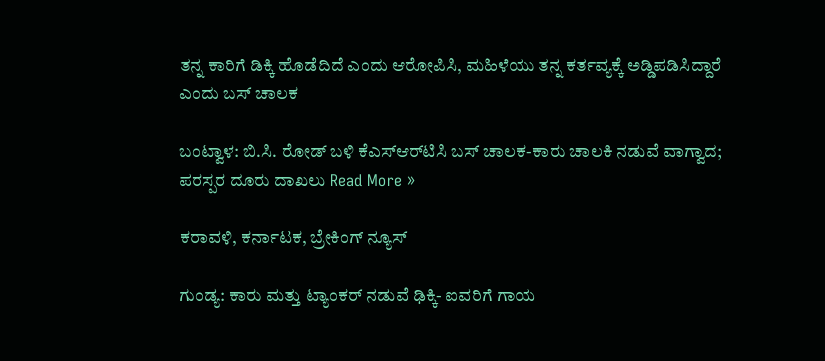ತನ್ನ ಕಾರಿಗೆ ಡಿಕ್ಕಿ ಹೊಡೆದಿದೆ ಎಂದು ಆರೋಪಿಸಿ, ಮಹಿಳೆಯು ತನ್ನ ಕರ್ತವ್ಯಕ್ಕೆ ಅಡ್ಡಿಪಡಿಸಿದ್ದಾರೆ ಎಂದು ಬಸ್ ಚಾಲಕ

ಬಂಟ್ವಾಳ: ಬಿ.ಸಿ. ರೋಡ್ ಬಳಿ ಕೆಎಸ್‌ಆರ್‌ಟಿಸಿ ಬಸ್ ಚಾಲಕ-ಕಾರು ಚಾಲಕಿ ನಡುವೆ ವಾಗ್ವಾದ; ಪರಸ್ಪರ ದೂರು ದಾಖಲು Read More »

ಕರಾವಳಿ, ಕರ್ನಾಟಕ, ಬ್ರೇಕಿಂಗ್ ನ್ಯೂಸ್

ಗುಂಡ್ಯ: ಕಾರು ಮತ್ತು ಟ್ಯಾಂಕರ್ ನಡುವೆ ಢಿಕ್ಕಿ- ಐವರಿಗೆ ಗಾಯ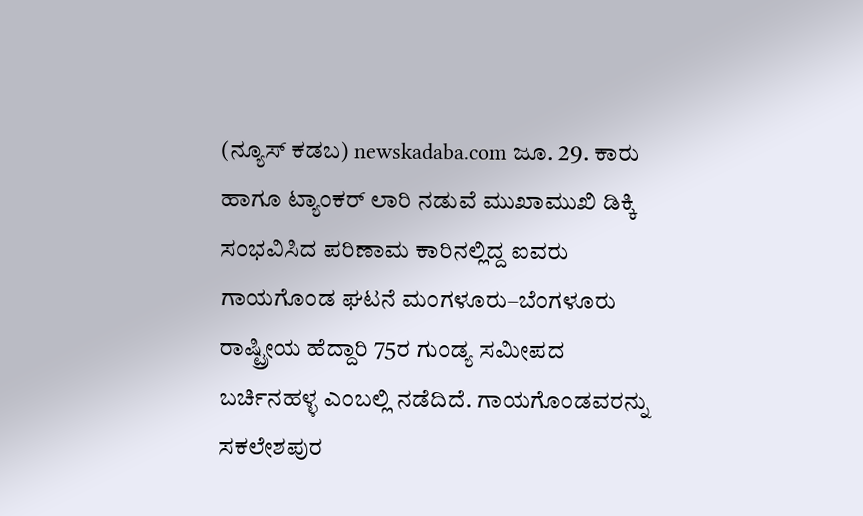(ನ್ಯೂಸ್ ಕಡಬ) newskadaba.com ಜೂ. 29. ಕಾರು ಹಾಗೂ ಟ್ಯಾಂಕರ್ ಲಾರಿ ನಡುವೆ ಮುಖಾಮುಖಿ ಡಿಕ್ಕಿ ಸಂಭವಿಸಿದ ಪರಿಣಾಮ ಕಾರಿನಲ್ಲಿದ್ದ ಐವರು ಗಾಯಗೊಂಡ ಘಟನೆ ಮಂಗಳೂರು–ಬೆಂಗಳೂರು ರಾಷ್ಟ್ರೀಯ ಹೆದ್ದಾರಿ 75ರ ಗುಂಡ್ಯ ಸಮೀಪದ ಬರ್ಚಿನಹಳ್ಳ ಎಂಬಲ್ಲಿ ನಡೆದಿದೆ. ಗಾಯಗೊಂಡವರನ್ನು ಸಕಲೇಶಪುರ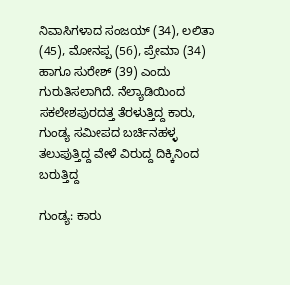ನಿವಾಸಿಗಳಾದ ಸಂಜಯ್ (34), ಲಲಿತಾ (45), ಮೋನಪ್ಪ (56), ಪ್ರೇಮಾ (34) ಹಾಗೂ ಸುರೇಶ್ (39) ಎಂದು ಗುರುತಿಸಲಾಗಿದೆ. ನೆಲ್ಯಾಡಿಯಿಂದ ಸಕಲೇಶಪುರದತ್ತ ತೆರಳುತ್ತಿದ್ದ ಕಾರು, ಗುಂಡ್ಯ ಸಮೀಪದ ಬರ್ಚಿನಹಳ್ಳ ತಲುಪುತ್ತಿದ್ದ ವೇಳೆ ವಿರುದ್ದ ದಿಕ್ಕಿನಿಂದ ಬರುತ್ತಿದ್ದ

ಗುಂಡ್ಯ: ಕಾರು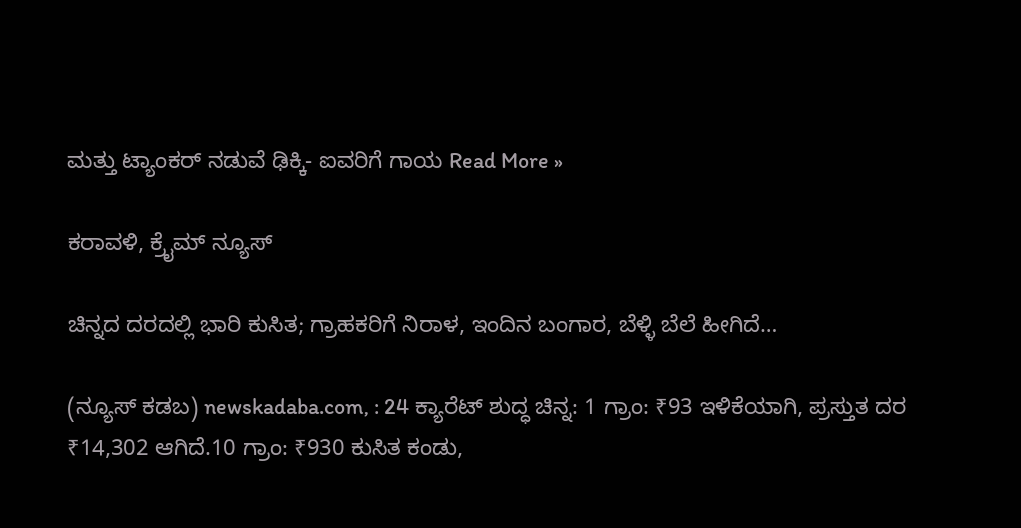ಮತ್ತು ಟ್ಯಾಂಕರ್ ನಡುವೆ ಢಿಕ್ಕಿ- ಐವರಿಗೆ ಗಾಯ Read More »

ಕರಾವಳಿ, ಕ್ರೈಮ್ ನ್ಯೂಸ್

ಚಿನ್ನದ ದರದಲ್ಲಿ ಭಾರಿ ಕುಸಿತ; ಗ್ರಾಹಕರಿಗೆ ನಿರಾಳ, ಇಂದಿನ ಬಂಗಾರ, ಬೆಳ್ಳಿ ಬೆಲೆ ಹೀಗಿದೆ…

(ನ್ಯೂಸ್‌ ಕಡಬ) newskadaba.com, : 24 ಕ್ಯಾರೆಟ್ ಶುದ್ಧ ಚಿನ್ನ: 1 ಗ್ರಾಂ: ₹93 ಇಳಿಕೆಯಾಗಿ, ಪ್ರಸ್ತುತ ದರ ₹14,302 ಆಗಿದೆ.10 ಗ್ರಾಂ: ₹930 ಕುಸಿತ ಕಂಡು,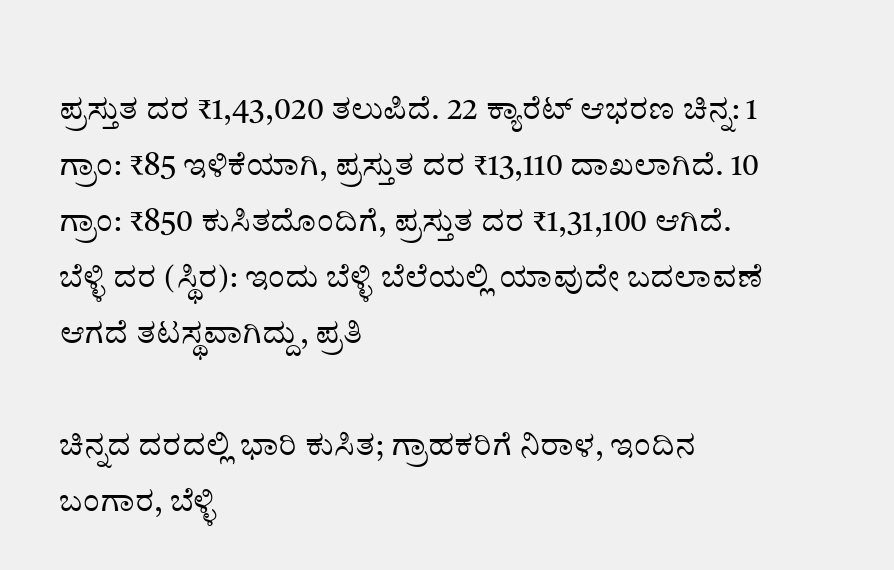ಪ್ರಸ್ತುತ ದರ ₹1,43,020 ತಲುಪಿದೆ. 22 ಕ್ಯಾರೆಟ್ ಆಭರಣ ಚಿನ್ನ: 1 ಗ್ರಾಂ: ₹85 ಇಳಿಕೆಯಾಗಿ, ಪ್ರಸ್ತುತ ದರ ₹13,110 ದಾಖಲಾಗಿದೆ. 10 ಗ್ರಾಂ: ₹850 ಕುಸಿತದೊಂದಿಗೆ, ಪ್ರಸ್ತುತ ದರ ₹1,31,100 ಆಗಿದೆ. ಬೆಳ್ಳಿ ದರ (ಸ್ಥಿರ): ಇಂದು ಬೆಳ್ಳಿ ಬೆಲೆಯಲ್ಲಿ ಯಾವುದೇ ಬದಲಾವಣೆ ಆಗದೆ ತಟಸ್ಥವಾಗಿದ್ದು, ಪ್ರತಿ

ಚಿನ್ನದ ದರದಲ್ಲಿ ಭಾರಿ ಕುಸಿತ; ಗ್ರಾಹಕರಿಗೆ ನಿರಾಳ, ಇಂದಿನ ಬಂಗಾರ, ಬೆಳ್ಳಿ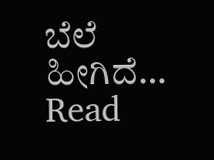ಬೆಲೆ ಹೀಗಿದೆ… Read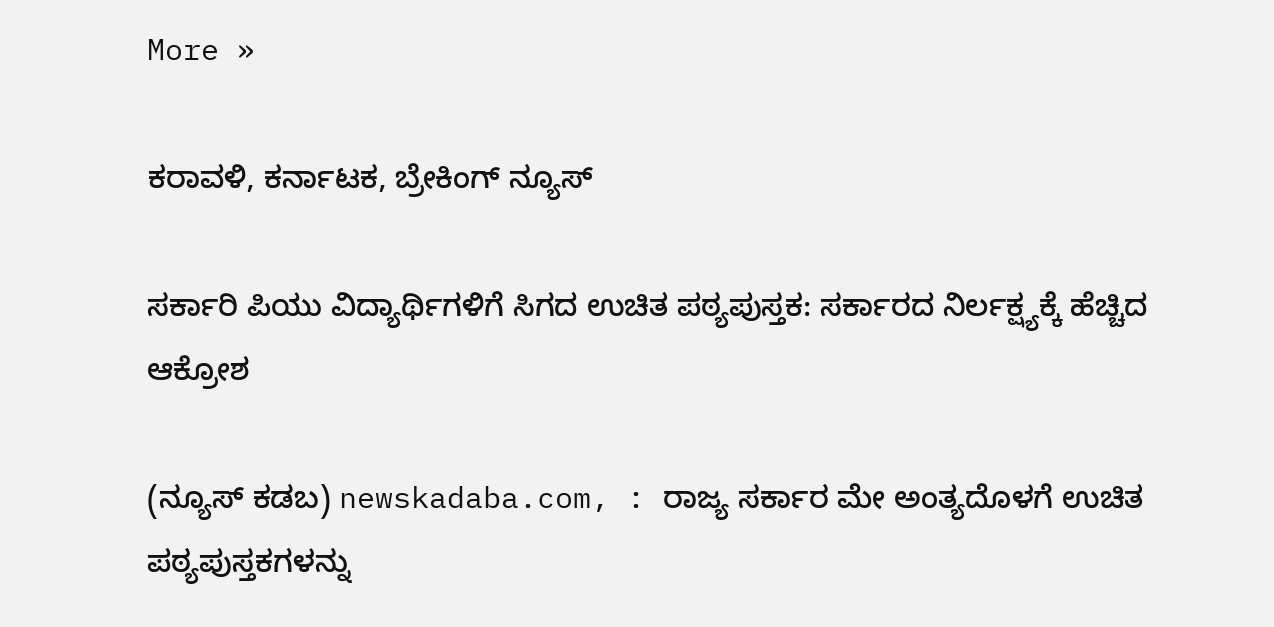More »

ಕರಾವಳಿ, ಕರ್ನಾಟಕ, ಬ್ರೇಕಿಂಗ್ ನ್ಯೂಸ್

ಸರ್ಕಾರಿ ಪಿಯು ವಿದ್ಯಾರ್ಥಿಗಳಿಗೆ ಸಿಗದ ಉಚಿತ ಪಠ್ಯಪುಸ್ತಕ: ಸರ್ಕಾರದ ನಿರ್ಲಕ್ಷ್ಯಕ್ಕೆ ಹೆಚ್ಚಿದ ಆಕ್ರೋಶ

(ನ್ಯೂಸ್‌ ಕಡಬ) newskadaba.com, : ರಾಜ್ಯ ಸರ್ಕಾರ ಮೇ ಅಂತ್ಯದೊಳಗೆ ಉಚಿತ ಪಠ್ಯಪುಸ್ತಕಗಳನ್ನು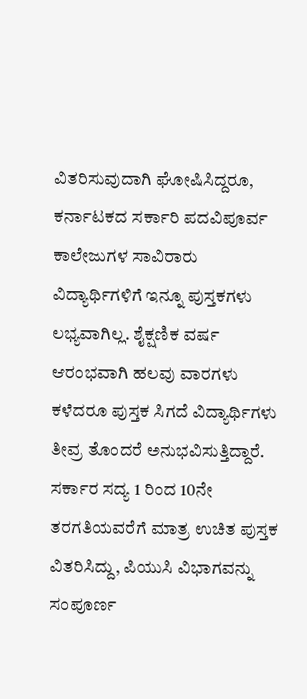ವಿತರಿಸುವುದಾಗಿ ಘೋಷಿಸಿದ್ದರೂ, ಕರ್ನಾಟಕದ ಸರ್ಕಾರಿ ಪದವಿಪೂರ್ವ ಕಾಲೇಜುಗಳ ಸಾವಿರಾರು ವಿದ್ಯಾರ್ಥಿಗಳಿಗೆ ಇನ್ನೂ ಪುಸ್ತಕಗಳು ಲಭ್ಯವಾಗಿಲ್ಲ. ಶೈಕ್ಷಣಿಕ ವರ್ಷ ಆರಂಭವಾಗಿ ಹಲವು ವಾರಗಳು ಕಳೆದರೂ ಪುಸ್ತಕ ಸಿಗದೆ ವಿದ್ಯಾರ್ಥಿಗಳು ತೀವ್ರ ತೊಂದರೆ ಅನುಭವಿಸುತ್ತಿದ್ದಾರೆ. ಸರ್ಕಾರ ಸದ್ಯ 1 ರಿಂದ 10ನೇ ತರಗತಿಯವರೆಗೆ ಮಾತ್ರ ಉಚಿತ ಪುಸ್ತಕ ವಿತರಿಸಿದ್ದು, ಪಿಯುಸಿ ವಿಭಾಗವನ್ನು ಸಂಪೂರ್ಣ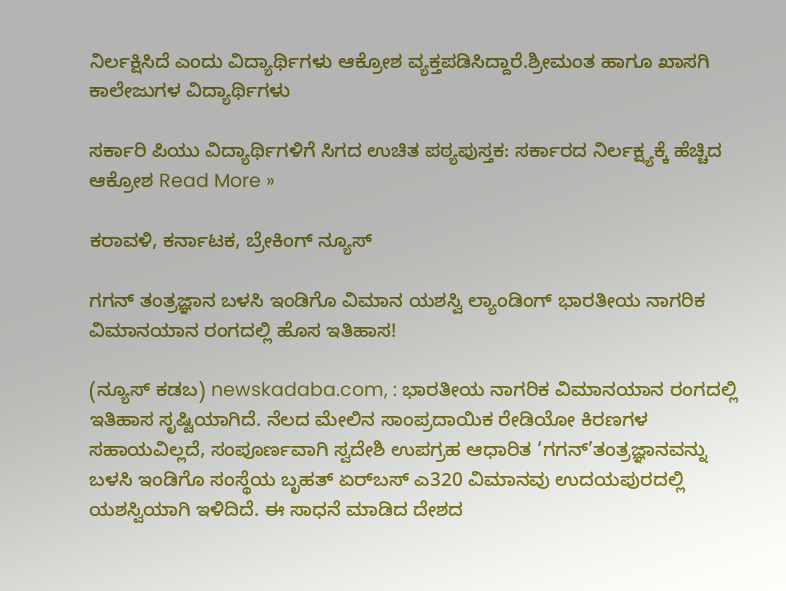ನಿರ್ಲಕ್ಷಿಸಿದೆ ಎಂದು ವಿದ್ಯಾರ್ಥಿಗಳು ಆಕ್ರೋಶ ವ್ಯಕ್ತಪಡಿಸಿದ್ದಾರೆ.ಶ್ರೀಮಂತ ಹಾಗೂ ಖಾಸಗಿ ಕಾಲೇಜುಗಳ ವಿದ್ಯಾರ್ಥಿಗಳು

ಸರ್ಕಾರಿ ಪಿಯು ವಿದ್ಯಾರ್ಥಿಗಳಿಗೆ ಸಿಗದ ಉಚಿತ ಪಠ್ಯಪುಸ್ತಕ: ಸರ್ಕಾರದ ನಿರ್ಲಕ್ಷ್ಯಕ್ಕೆ ಹೆಚ್ಚಿದ ಆಕ್ರೋಶ Read More »

ಕರಾವಳಿ, ಕರ್ನಾಟಕ, ಬ್ರೇಕಿಂಗ್ ನ್ಯೂಸ್

ಗಗನ್ ತಂತ್ರಜ್ಞಾನ ಬಳಸಿ ಇಂಡಿಗೊ ವಿಮಾನ ಯಶಸ್ವಿ ಲ್ಯಾಂಡಿಂಗ್ ಭಾರತೀಯ ನಾಗರಿಕ ವಿಮಾನಯಾನ ರಂಗದಲ್ಲಿ ಹೊಸ ಇತಿಹಾಸ!

(ನ್ಯೂಸ್‌ ಕಡಬ) newskadaba.com, : ಭಾರತೀಯ ನಾಗರಿಕ ವಿಮಾನಯಾನ ರಂಗದಲ್ಲಿ ಇತಿಹಾಸ ಸೃಷ್ಟಿಯಾಗಿದೆ. ನೆಲದ ಮೇಲಿನ ಸಾಂಪ್ರದಾಯಿಕ ರೇಡಿಯೋ ಕಿರಣಗಳ ಸಹಾಯವಿಲ್ಲದೆ, ಸಂಪೂರ್ಣವಾಗಿ ಸ್ವದೇಶಿ ಉಪಗ್ರಹ ಆಧಾರಿತ ‘ಗಗನ್’ತಂತ್ರಜ್ಞಾನವನ್ನು ಬಳಸಿ ಇಂಡಿಗೊ ಸಂಸ್ಥೆಯ ಬೃಹತ್ ಏರ್‌ಬಸ್ ಎ320 ವಿಮಾನವು ಉದಯಪುರದಲ್ಲಿ ಯಶಸ್ವಿಯಾಗಿ ಇಳಿದಿದೆ. ಈ ಸಾಧನೆ ಮಾಡಿದ ದೇಶದ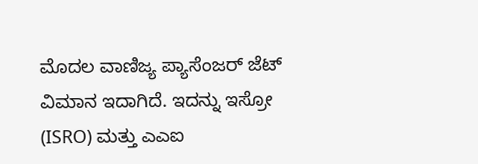ಮೊದಲ ವಾಣಿಜ್ಯ ಪ್ಯಾಸೆಂಜರ್ ಜೆಟ್ ವಿಮಾನ ಇದಾಗಿದೆ. ಇದನ್ನು ಇಸ್ರೋ (ISRO) ಮತ್ತು ಎಎಐ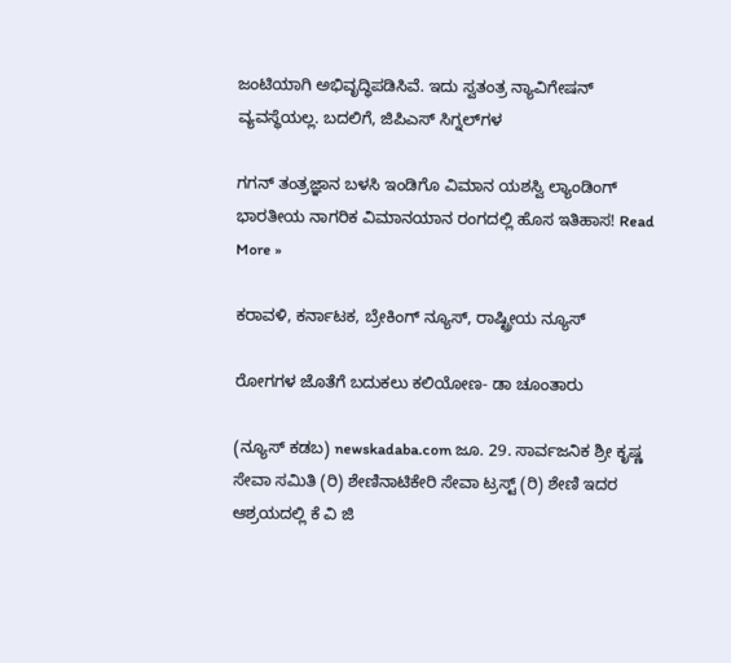ಜಂಟಿಯಾಗಿ ಅಭಿವೃದ್ಧಿಪಡಿಸಿವೆ. ಇದು ಸ್ವತಂತ್ರ ನ್ಯಾವಿಗೇಷನ್ ವ್ಯವಸ್ಥೆಯಲ್ಲ. ಬದಲಿಗೆ, ಜಿಪಿಎಸ್ ಸಿಗ್ನಲ್‌ಗಳ

ಗಗನ್ ತಂತ್ರಜ್ಞಾನ ಬಳಸಿ ಇಂಡಿಗೊ ವಿಮಾನ ಯಶಸ್ವಿ ಲ್ಯಾಂಡಿಂಗ್ ಭಾರತೀಯ ನಾಗರಿಕ ವಿಮಾನಯಾನ ರಂಗದಲ್ಲಿ ಹೊಸ ಇತಿಹಾಸ! Read More »

ಕರಾವಳಿ, ಕರ್ನಾಟಕ, ಬ್ರೇಕಿಂಗ್ ನ್ಯೂಸ್, ರಾಷ್ಟ್ರೀಯ ನ್ಯೂಸ್

ರೋಗಗಳ ಜೊತೆಗೆ ಬದುಕಲು ಕಲಿಯೋಣ- ಡಾ ಚೂಂತಾರು

(ನ್ಯೂಸ್ ಕಡಬ) newskadaba.com ಜೂ. 29. ಸಾರ್ವಜನಿಕ ಶ್ರೀ ಕೃಷ್ಣ ಸೇವಾ ಸಮಿತಿ (ರಿ) ಶೇಣಿನಾಟಿಕೇರಿ ಸೇವಾ ಟ್ರಸ್ಟ್ (ರಿ) ಶೇಣಿ ಇದರ ಆಶ್ರಯದಲ್ಲಿ ಕೆ ವಿ ಜಿ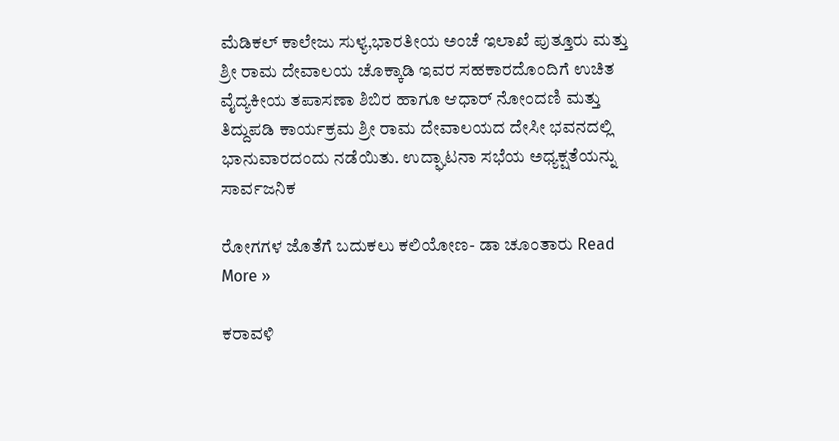ಮೆಡಿಕಲ್ ಕಾಲೇಜು ಸುಳ್ಯ,ಭಾರತೀಯ ಅಂಚೆ ಇಲಾಖೆ ಪುತ್ತೂರು ಮತ್ತು ಶ್ರೀ ರಾಮ ದೇವಾಲಯ ಚೊಕ್ಕಾಡಿ ಇವರ ಸಹಕಾರದೊಂದಿಗೆ ಉಚಿತ ವೈದ್ಯಕೀಯ ತಪಾಸಣಾ ಶಿಬಿರ ಹಾಗೂ ಆಧಾರ್ ನೋಂದಣಿ ಮತ್ತು ತಿದ್ದುಪಡಿ ಕಾರ್ಯಕ್ರಮ ಶ್ರೀ ರಾಮ ದೇವಾಲಯದ ದೇಸೀ ಭವನದಲ್ಲಿ ಭಾನುವಾರದಂದು ನಡೆಯಿತು. ಉದ್ಘಾಟನಾ ಸಭೆಯ ಅಧ್ಯಕ್ಷತೆಯನ್ನು  ಸಾರ್ವಜನಿಕ

ರೋಗಗಳ ಜೊತೆಗೆ ಬದುಕಲು ಕಲಿಯೋಣ- ಡಾ ಚೂಂತಾರು Read More »

ಕರಾವಳಿ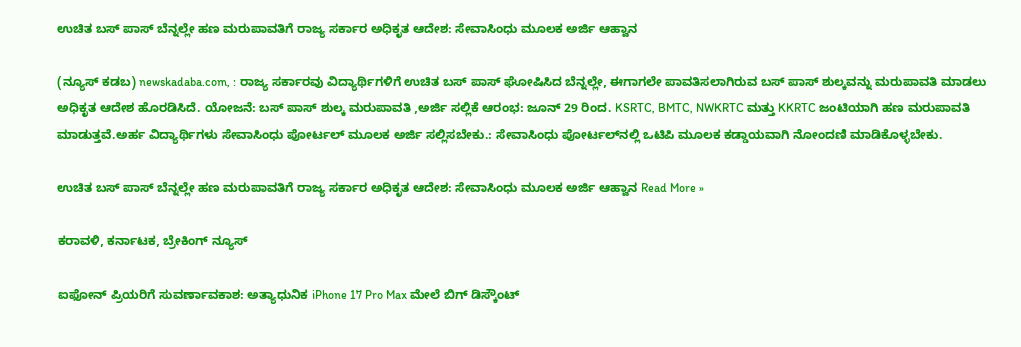ಉಚಿತ ಬಸ್ ಪಾಸ್ ಬೆನ್ನಲ್ಲೇ ಹಣ ಮರುಪಾವತಿಗೆ ರಾಜ್ಯ ಸರ್ಕಾರ ಅಧಿಕೃತ ಆದೇಶ: ಸೇವಾಸಿಂಧು ಮೂಲಕ ಅರ್ಜಿ ಆಹ್ವಾನ

(ನ್ಯೂಸ್‌ ಕಡಬ) newskadaba.com, : ರಾಜ್ಯ ಸರ್ಕಾರವು ವಿದ್ಯಾರ್ಥಿಗಳಿಗೆ ಉಚಿತ ಬಸ್ ಪಾಸ್ ಘೋಷಿಸಿದ ಬೆನ್ನಲ್ಲೇ, ಈಗಾಗಲೇ ಪಾವತಿಸಲಾಗಿರುವ ಬಸ್ ಪಾಸ್ ಶುಲ್ಕವನ್ನು ಮರುಪಾವತಿ ಮಾಡಲು ಅಧಿಕೃತ ಆದೇಶ ಹೊರಡಿಸಿದೆ. ಯೋಜನೆ: ಬಸ್ ಪಾಸ್ ಶುಲ್ಕ ಮರುಪಾವತಿ ,ಅರ್ಜಿ ಸಲ್ಲಿಕೆ ಆರಂಭ: ಜೂನ್ 29 ರಿಂದ. KSRTC, BMTC, NWKRTC ಮತ್ತು KKRTC ಜಂಟಿಯಾಗಿ ಹಣ ಮರುಪಾವತಿ ಮಾಡುತ್ತವೆ.ಅರ್ಹ ವಿದ್ಯಾರ್ಥಿಗಳು ಸೇವಾಸಿಂಧು ಪೋರ್ಟಲ್ ಮೂಲಕ ಅರ್ಜಿ ಸಲ್ಲಿಸಬೇಕು.: ಸೇವಾಸಿಂಧು ಪೋರ್ಟಲ್‌ನಲ್ಲಿ ಒಟಿಪಿ ಮೂಲಕ ಕಡ್ಡಾಯವಾಗಿ ನೋಂದಣಿ ಮಾಡಿಕೊಳ್ಳಬೇಕು.

ಉಚಿತ ಬಸ್ ಪಾಸ್ ಬೆನ್ನಲ್ಲೇ ಹಣ ಮರುಪಾವತಿಗೆ ರಾಜ್ಯ ಸರ್ಕಾರ ಅಧಿಕೃತ ಆದೇಶ: ಸೇವಾಸಿಂಧು ಮೂಲಕ ಅರ್ಜಿ ಆಹ್ವಾನ Read More »

ಕರಾವಳಿ, ಕರ್ನಾಟಕ, ಬ್ರೇಕಿಂಗ್ ನ್ಯೂಸ್

ಐಫೋನ್ ಪ್ರಿಯರಿಗೆ ಸುವರ್ಣಾವಕಾಶ: ಅತ್ಯಾಧುನಿಕ iPhone 17 Pro Max ಮೇಲೆ ಬಿಗ್ ಡಿಸ್ಕೌಂಟ್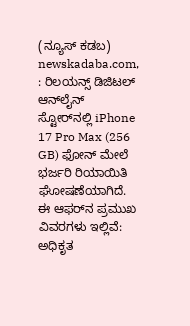(ನ್ಯೂಸ್‌ ಕಡಬ) newskadaba.com, : ರಿಲಯನ್ಸ್ ಡಿಜಿಟಲ್ ಆನ್‌ಲೈನ್ ಸ್ಟೋರ್‌ನಲ್ಲಿ iPhone 17 Pro Max (256 GB) ಫೋನ್‌ ಮೇಲೆ ಭರ್ಜರಿ ರಿಯಾಯಿತಿ ಘೋಷಣೆಯಾಗಿದೆ. ಈ ಆಫರ್‌ನ ಪ್ರಮುಖ ವಿವರಗಳು ಇಲ್ಲಿವೆ: ಅಧಿಕೃತ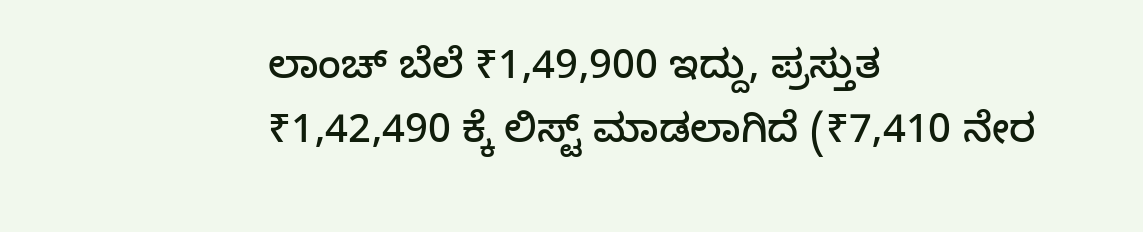ಲಾಂಚ್ ಬೆಲೆ ₹1,49,900 ಇದ್ದು, ಪ್ರಸ್ತುತ ₹1,42,490 ಕ್ಕೆ ಲಿಸ್ಟ್ ಮಾಡಲಾಗಿದೆ (₹7,410 ನೇರ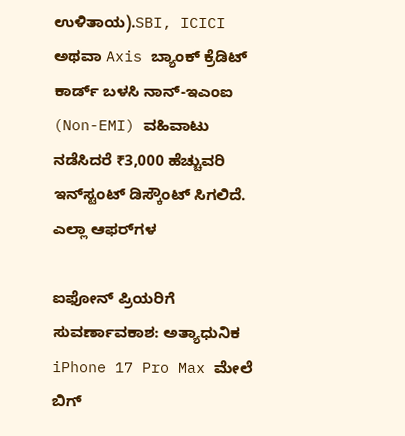ಉಳಿತಾಯ).SBI, ICICI ಅಥವಾ Axis ಬ್ಯಾಂಕ್ ಕ್ರೆಡಿಟ್ ಕಾರ್ಡ್ ಬಳಸಿ ನಾನ್-ಇಎಂಐ (Non-EMI) ವಹಿವಾಟು ನಡೆಸಿದರೆ ₹3,000 ಹೆಚ್ಚುವರಿ ಇನ್‌ಸ್ಟಂಟ್ ಡಿಸ್ಕೌಂಟ್ ಸಿಗಲಿದೆ. ಎಲ್ಲಾ ಆಫರ್‌ಗಳ

ಐಫೋನ್ ಪ್ರಿಯರಿಗೆ ಸುವರ್ಣಾವಕಾಶ: ಅತ್ಯಾಧುನಿಕ iPhone 17 Pro Max ಮೇಲೆ ಬಿಗ್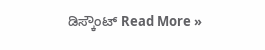ಡಿಸ್ಕೌಂಟ್ Read More »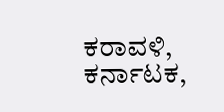ಕರಾವಳಿ, ಕರ್ನಾಟಕ,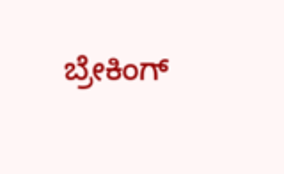ಬ್ರೇಕಿಂಗ್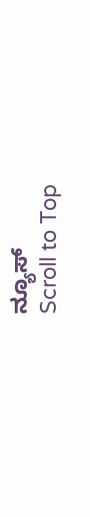ನ್ಯೂಸ್
Scroll to Top